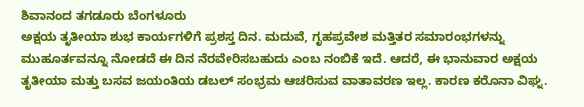ಶಿವಾನಂದ ತಗಡೂರು ಬೆಂಗಳೂರು
ಅಕ್ಷಯ ತೃತೀಯಾ ಶುಭ ಕಾರ್ಯಗಳಿಗೆ ಪ್ರಶಸ್ತ ದಿನ. ಮದುವೆ, ಗೃಹಪ್ರವೇಶ ಮತ್ತಿತರ ಸಮಾರಂಭಗಳನ್ನು ಮುಹೂರ್ತವನ್ನೂ ನೋಡದೆ ಈ ದಿನ ನೆರವೇರಿಸಬಹುದು ಎಂಬ ನಂಬಿಕೆ ಇದೆ. ಆದರೆ, ಈ ಭಾನುವಾರ ಅಕ್ಷಯ ತೃತೀಯಾ ಮತ್ತು ಬಸವ ಜಯಂತಿಯ ಡಬಲ್ ಸಂಭ್ರಮ ಆಚರಿಸುವ ವಾತಾವರಣ ಇಲ್ಲ. ಕಾರಣ ಕರೊನಾ ವಿಘ್ನ.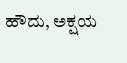ಹೌದು, ಅಕ್ಷಯ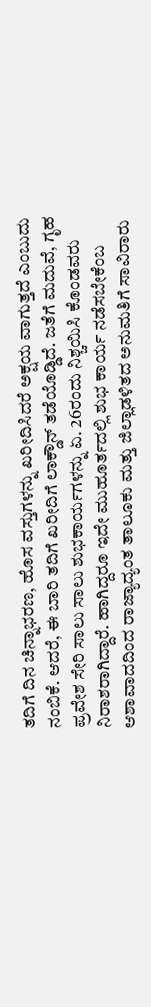ತದಿಗೆ ದಿನ ಚಿನ್ನಾಭರಣ, ಹೊಸ ವಸ್ತುಗಳನ್ನು ಖರೀದಿಸಿದರೆ ಅಕ್ಷಯ ವಾಗುತ್ತದೆ ಎಂಬುದು ನಂಬಿಕೆ. ಆದರೆ, ಈ ಬಾರಿ ತದಿಗೆ ಖರೀದಿಗೆ ಲಾಕ್ಡೌನ್ ತಡೆಯೊಡ್ಡಿದೆ. ಜತೆಗೆ ಮದುವೆ, ಗೃಹ ಪ್ರವೇಶ ಸೇರಿ ಸಾಲು ಸಾಲು ಶುಭಕಾರ್ಯಗಳನ್ನು ಏ. 26ರಂದು ನಿಶ್ಚಯಿಸಿ ಕೊಂಡವರು ನಿರಾಶರಾಗಿದ್ದಾರೆ. ಹಾಗಿದ್ದರೂ ಇದೇ ಮುಹೂರ್ತದಲ್ಲಿ ಶುಭ ಕಾರ್ಯ ನಡೆಸಬೇಕೆಂಬ ಆಶಾವಾದದಿಂದ ರಾಜ್ಯಾದ್ಯಂತ ತಾಲೂಕು ಮತ್ತು ಜಿಲ್ಲಾಡಳಿತದ ಅನುಮತಿಗೆ ಸಾವಿರಾರು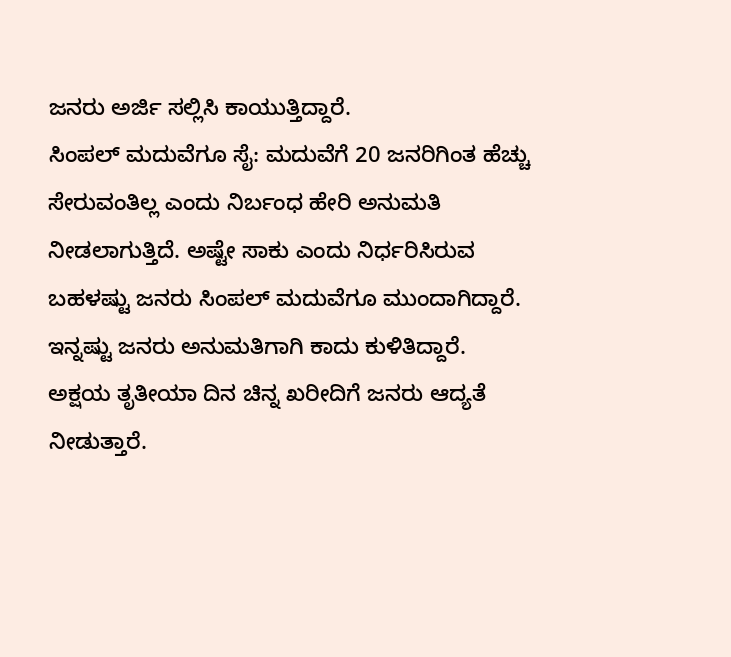ಜನರು ಅರ್ಜಿ ಸಲ್ಲಿಸಿ ಕಾಯುತ್ತಿದ್ದಾರೆ.
ಸಿಂಪಲ್ ಮದುವೆಗೂ ಸೈ: ಮದುವೆಗೆ 20 ಜನರಿಗಿಂತ ಹೆಚ್ಚು ಸೇರುವಂತಿಲ್ಲ ಎಂದು ನಿರ್ಬಂಧ ಹೇರಿ ಅನುಮತಿ ನೀಡಲಾಗುತ್ತಿದೆ. ಅಷ್ಟೇ ಸಾಕು ಎಂದು ನಿರ್ಧರಿಸಿರುವ ಬಹಳಷ್ಟು ಜನರು ಸಿಂಪಲ್ ಮದುವೆಗೂ ಮುಂದಾಗಿದ್ದಾರೆ. ಇನ್ನಷ್ಟು ಜನರು ಅನುಮತಿಗಾಗಿ ಕಾದು ಕುಳಿತಿದ್ದಾರೆ.
ಅಕ್ಷಯ ತೃತೀಯಾ ದಿನ ಚಿನ್ನ ಖರೀದಿಗೆ ಜನರು ಆದ್ಯತೆ ನೀಡುತ್ತಾರೆ.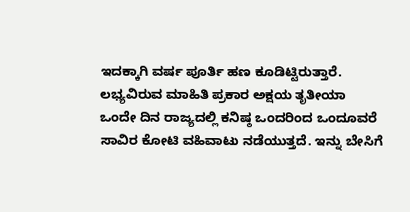ಇದಕ್ಕಾಗಿ ವರ್ಷ ಪೂರ್ತಿ ಹಣ ಕೂಡಿಟ್ಟಿರುತ್ತಾರೆ. ಲಭ್ಯವಿರುವ ಮಾಹಿತಿ ಪ್ರಕಾರ ಅಕ್ಷಯ ತೃತೀಯಾ ಒಂದೇ ದಿನ ರಾಜ್ಯದಲ್ಲಿ ಕನಿಷ್ಠ ಒಂದರಿಂದ ಒಂದೂವರೆ ಸಾವಿರ ಕೋಟಿ ವಹಿವಾಟು ನಡೆಯುತ್ತದೆ. ಇನ್ನು ಬೇಸಿಗೆ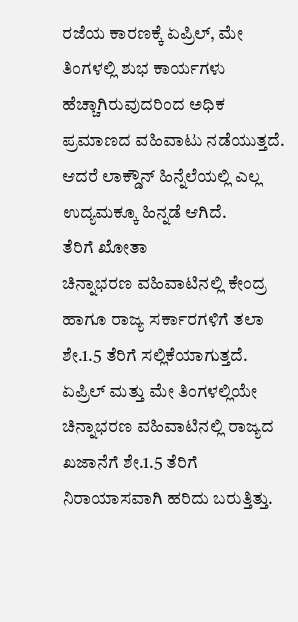ರಜೆಯ ಕಾರಣಕ್ಕೆ ಏಪ್ರಿಲ್, ಮೇ ತಿಂಗಳಲ್ಲಿ ಶುಭ ಕಾರ್ಯಗಳು ಹೆಚ್ಚಾಗಿರುವುದರಿಂದ ಅಧಿಕ ಪ್ರಮಾಣದ ವಹಿವಾಟು ನಡೆಯುತ್ತದೆ. ಆದರೆ ಲಾಕ್ಡೌನ್ ಹಿನ್ನೆಲೆಯಲ್ಲಿ ಎಲ್ಲ ಉದ್ಯಮಕ್ಕೂ ಹಿನ್ನಡೆ ಆಗಿದೆ.
ತೆರಿಗೆ ಖೋತಾ
ಚಿನ್ನಾಭರಣ ವಹಿವಾಟಿನಲ್ಲಿ ಕೇಂದ್ರ ಹಾಗೂ ರಾಜ್ಯ ಸರ್ಕಾರಗಳಿಗೆ ತಲಾ ಶೇ.1.5 ತೆರಿಗೆ ಸಲ್ಲಿಕೆಯಾಗುತ್ತದೆ. ಏಪ್ರಿಲ್ ಮತ್ತು ಮೇ ತಿಂಗಳಲ್ಲಿಯೇ ಚಿನ್ನಾಭರಣ ವಹಿವಾಟಿನಲ್ಲಿ ರಾಜ್ಯದ ಖಜಾನೆಗೆ ಶೇ.1.5 ತೆರಿಗೆ ನಿರಾಯಾಸವಾಗಿ ಹರಿದು ಬರುತ್ತಿತ್ತು.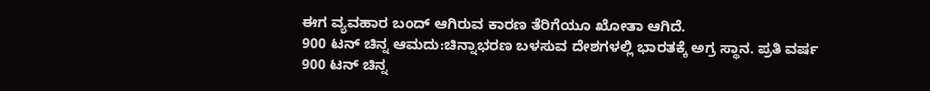ಈಗ ವ್ಯವಹಾರ ಬಂದ್ ಆಗಿರುವ ಕಾರಣ ತೆರಿಗೆಯೂ ಖೋತಾ ಆಗಿದೆ.
900 ಟನ್ ಚಿನ್ನ ಆಮದು:ಚಿನ್ನಾಭರಣ ಬಳಸುವ ದೇಶಗಳಲ್ಲಿ ಭಾರತಕ್ಕೆ ಅಗ್ರ ಸ್ಥಾನ. ಪ್ರತಿ ವರ್ಷ 900 ಟನ್ ಚಿನ್ನ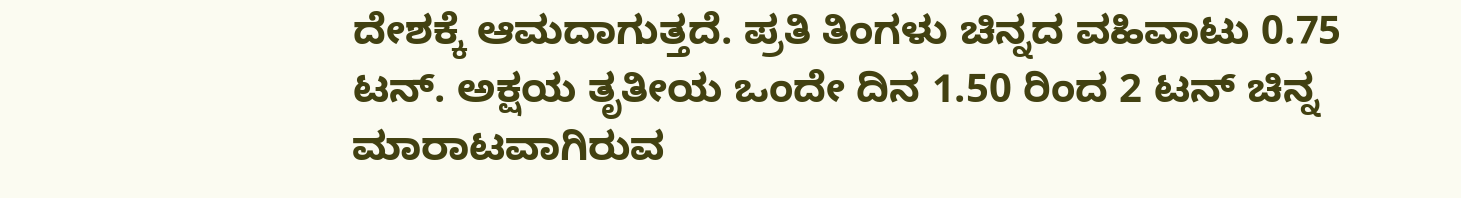ದೇಶಕ್ಕೆ ಆಮದಾಗುತ್ತದೆ. ಪ್ರತಿ ತಿಂಗಳು ಚಿನ್ನದ ವಹಿವಾಟು 0.75 ಟನ್. ಅಕ್ಷಯ ತೃತೀಯ ಒಂದೇ ದಿನ 1.50 ರಿಂದ 2 ಟನ್ ಚಿನ್ನ ಮಾರಾಟವಾಗಿರುವ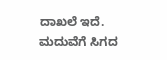ದಾಖಲೆ ಇದೆ.
ಮದುವೆಗೆ ಸಿಗದ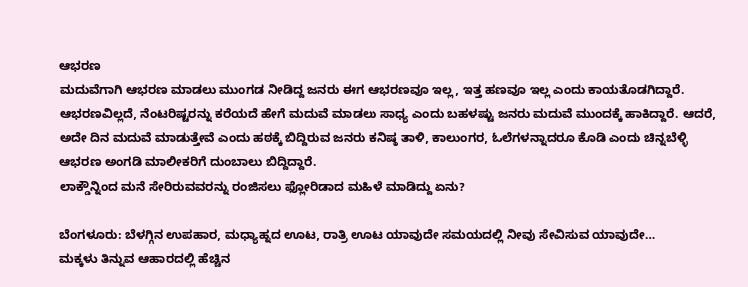ಆಭರಣ
ಮದುವೆಗಾಗಿ ಆಭರಣ ಮಾಡಲು ಮುಂಗಡ ನೀಡಿದ್ದ ಜನರು ಈಗ ಆಭರಣವೂ ಇಲ್ಲ, ಇತ್ತ ಹಣವೂ ಇಲ್ಲ ಎಂದು ಕಾಯತೊಡಗಿದ್ದಾರೆ. ಆಭರಣವಿಲ್ಲದೆ, ನೆಂಟರಿಷ್ಟರನ್ನು ಕರೆಯದೆ ಹೇಗೆ ಮದುವೆ ಮಾಡಲು ಸಾಧ್ಯ ಎಂದು ಬಹಳಷ್ಟು ಜನರು ಮದುವೆ ಮುಂದಕ್ಕೆ ಹಾಕಿದ್ದಾರೆ. ಆದರೆ, ಅದೇ ದಿನ ಮದುವೆ ಮಾಡುತ್ತೇವೆ ಎಂದು ಹಠಕ್ಕೆ ಬಿದ್ದಿರುವ ಜನರು ಕನಿಷ್ಠ ತಾಳಿ, ಕಾಲುಂಗರ, ಓಲೆಗಳನ್ನಾದರೂ ಕೊಡಿ ಎಂದು ಚಿನ್ನಬೆಳ್ಳಿ ಆಭರಣ ಅಂಗಡಿ ಮಾಲೀಕರಿಗೆ ದುಂಬಾಲು ಬಿದ್ದಿದ್ದಾರೆ.
ಲಾಕ್ಡೌನ್ನಿಂದ ಮನೆ ಸೇರಿರುವವರನ್ನು ರಂಜಿಸಲು ಫ್ಲೋರಿಡಾದ ಮಹಿಳೆ ಮಾಡಿದ್ದು ಏನು?

ಬೆಂಗಳೂರು: ಬೆಳಗ್ಗಿನ ಉಪಹಾರ, ಮಧ್ಯಾಹ್ನದ ಊಟ, ರಾತ್ರಿ ಊಟ ಯಾವುದೇ ಸಮಯದಲ್ಲಿ ನೀವು ಸೇವಿಸುವ ಯಾವುದೇ…
ಮಕ್ಕಳು ತಿನ್ನುವ ಆಹಾರದಲ್ಲಿ ಹೆಚ್ಚಿನ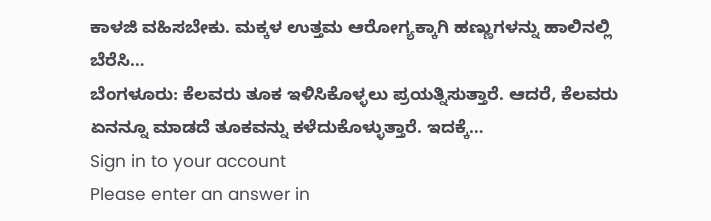ಕಾಳಜಿ ವಹಿಸಬೇಕು. ಮಕ್ಕಳ ಉತ್ತಮ ಆರೋಗ್ಯಕ್ಕಾಗಿ ಹಣ್ಣುಗಳನ್ನು ಹಾಲಿನಲ್ಲಿ ಬೆರೆಸಿ…
ಬೆಂಗಳೂರು: ಕೆಲವರು ತೂಕ ಇಳಿಸಿಕೊಳ್ಳಲು ಪ್ರಯತ್ನಿಸುತ್ತಾರೆ. ಆದರೆ, ಕೆಲವರು ಏನನ್ನೂ ಮಾಡದೆ ತೂಕವನ್ನು ಕಳೆದುಕೊಳ್ಳುತ್ತಾರೆ. ಇದಕ್ಕೆ…
Sign in to your account
Please enter an answer in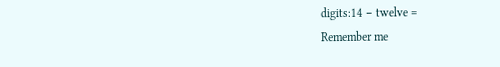digits:14 − twelve =
Remember me